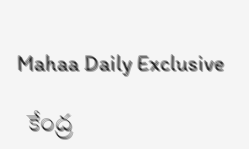Mahaa Daily Exclusive

  కేంద్ర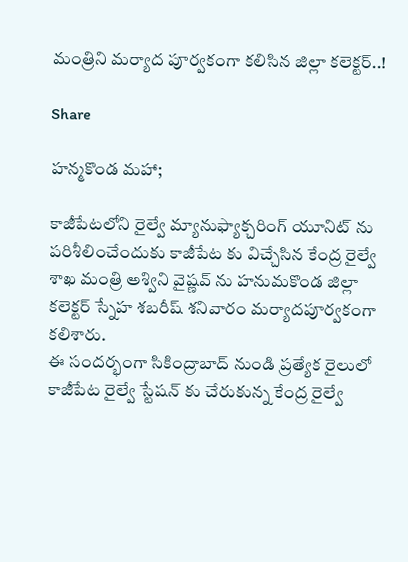మంత్రిని మర్యాద పూర్వకంగా కలిసిన జిల్లా కలెక్టర్..!

Share

హన్మకొండ మహా;

కాజీపేటలోని రైల్వే మ్యానుఫ్యాక్చరింగ్ యూనిట్ ను పరిశీలించేందుకు కాజీపేట కు విచ్చేసిన కేంద్ర రైల్వే శాఖ మంత్రి అశ్విని వైష్ణవ్ ను హనుమకొండ జిల్లా కలెక్టర్ స్నేహ శబరీష్ శనివారం మర్యాదపూర్వకంగా కలిశారు.
ఈ సందర్భంగా సికింద్రాబాద్ నుండి ప్రత్యేక రైలులో కాజీపేట రైల్వే స్టేషన్ కు చేరుకున్న కేంద్ర రైల్వే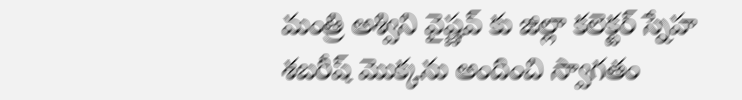మంత్రి అశ్విని వైష్ణవ్ కు జిల్లా కలెక్టర్ స్నేహ శబరీష్ మొక్కను అందించి స్వాగతం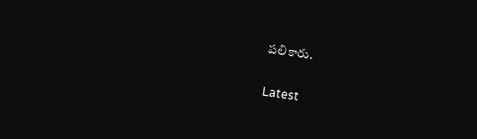పలికారు.

Latest